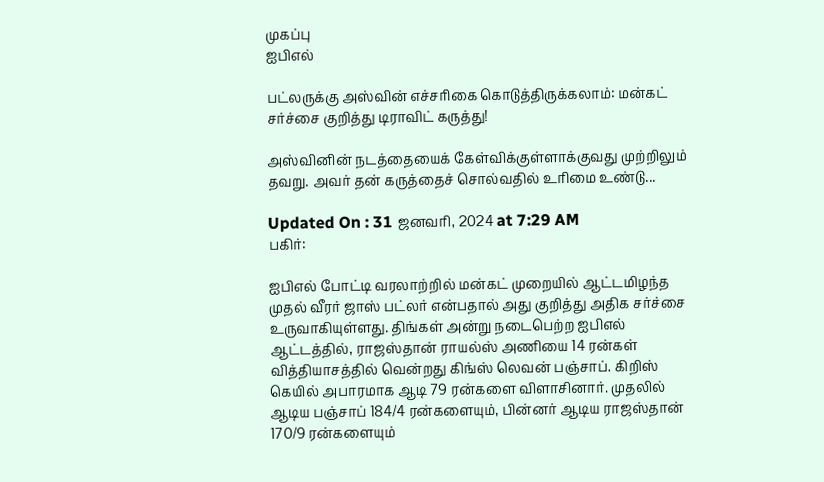முகப்பு
ஐபிஎல்

பட்லருக்கு அஸ்வின் எச்சரிகை கொடுத்திருக்கலாம்: மன்கட் சர்ச்சை குறித்து டிராவிட் கருத்து!

அஸ்வினின் நடத்தையைக் கேள்விக்குள்ளாக்குவது முற்றிலும் தவறு. அவர் தன் கருத்தைச் சொல்வதில் உரிமை உண்டு...

Updated On : 31 ஜனவரி, 2024 at 7:29 AM
பகிர்:

ஐபிஎல் போட்டி வரலாற்றில் மன்கட் முறையில் ஆட்டமிழந்த முதல் வீரர் ஜாஸ் பட்லர் என்பதால் அது குறித்து அதிக சர்ச்சை உருவாகியுள்ளது. திங்கள் அன்று நடைபெற்ற ஐபிஎல் ஆட்டத்தில், ராஜஸ்தான் ராயல்ஸ் அணியை 14 ரன்கள் வித்தியாசத்தில் வென்றது கிங்ஸ் லெவன் பஞ்சாப். கிறிஸ் கெயில் அபாரமாக ஆடி 79 ரன்களை விளாசினார். முதலில் ஆடிய பஞ்சாப் 184/4 ரன்களையும், பின்னர் ஆடிய ராஜஸ்தான் 170/9 ரன்களையும்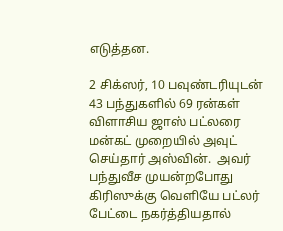எடுத்தன.

2 சிக்ஸர், 10 பவுண்டரியுடன் 43 பந்துகளில் 69 ரன்கள் விளாசிய ஜாஸ் பட்லரை மன்கட் முறையில் அவுட் செய்தார் அஸ்வின்.  அவர் பந்துவீச முயன்றபோது கிரிஸுக்கு வெளியே பட்லர் பேட்டை நகர்த்தியதால்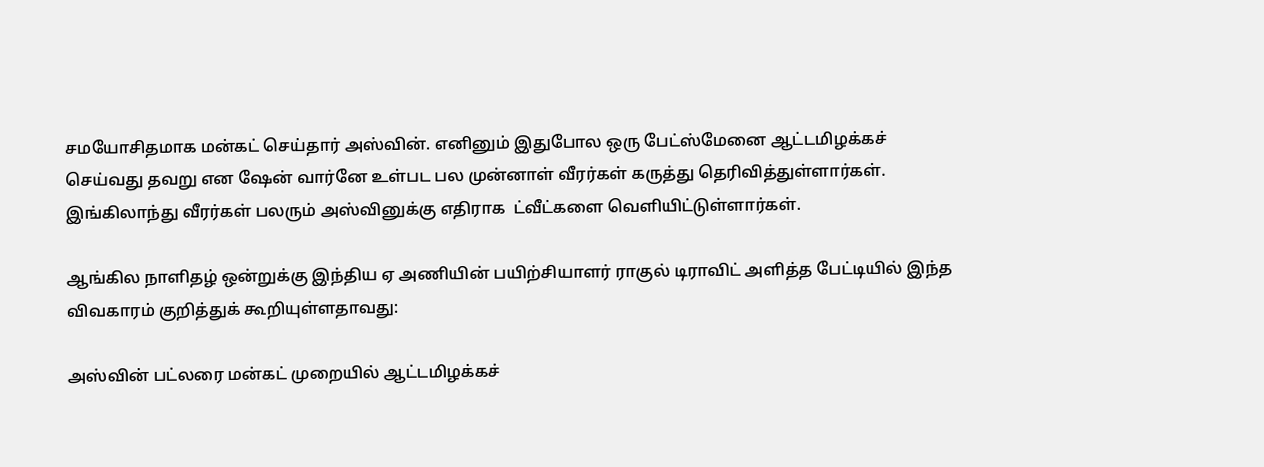சமயோசிதமாக மன்கட் செய்தார் அஸ்வின். எனினும் இதுபோல ஒரு பேட்ஸ்மேனை ஆட்டமிழக்கச் செய்வது தவறு என ஷேன் வார்னே உள்பட பல முன்னாள் வீரர்கள் கருத்து தெரிவித்துள்ளார்கள். இங்கிலாந்து வீரர்கள் பலரும் அஸ்வினுக்கு எதிராக  ட்வீட்களை வெளியிட்டுள்ளார்கள்.

ஆங்கில நாளிதழ் ஒன்றுக்கு இந்திய ஏ அணியின் பயிற்சியாளர் ராகுல் டிராவிட் அளித்த பேட்டியில் இந்த விவகாரம் குறித்துக் கூறியுள்ளதாவது:

அஸ்வின் பட்லரை மன்கட் முறையில் ஆட்டமிழக்கச்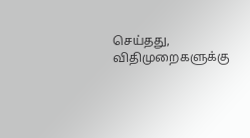செய்தது, விதிமுறைகளுக்கு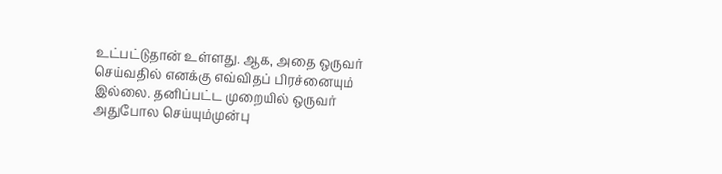உட்பட்டுதான் உள்ளது. ஆக, அதை ஒருவர் செய்வதில் எனக்கு எவ்விதப் பிரச்னையும் இல்லை. தனிப்பட்ட முறையில் ஒருவர் அதுபோல செய்யும்முன்பு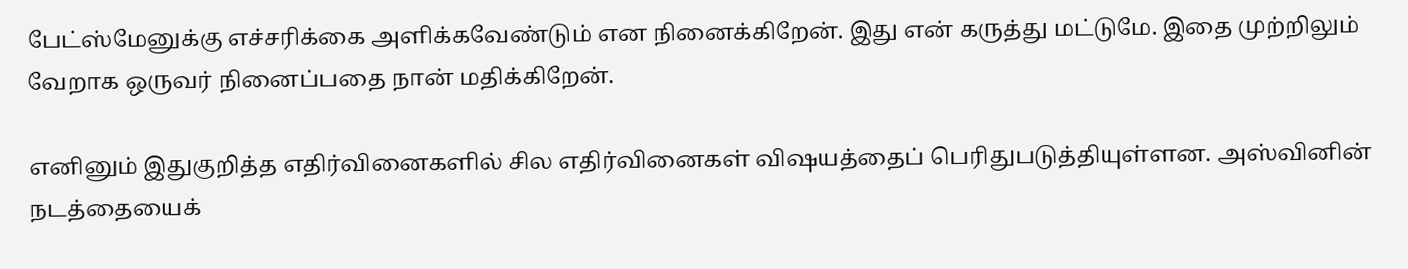பேட்ஸ்மேனுக்கு எச்சரிக்கை அளிக்கவேண்டும் என நினைக்கிறேன். இது என் கருத்து மட்டுமே. இதை முற்றிலும் வேறாக ஒருவர் நினைப்பதை நான் மதிக்கிறேன்.

எனினும் இதுகுறித்த எதிர்வினைகளில் சில எதிர்வினைகள் விஷயத்தைப் பெரிதுபடுத்தியுள்ளன. அஸ்வினின் நடத்தையைக்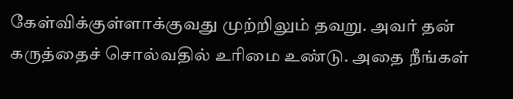கேள்விக்குள்ளாக்குவது முற்றிலும் தவறு. அவர் தன் கருத்தைச் சொல்வதில் உரிமை உண்டு. அதை நீங்கள்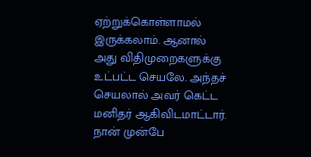ஏற்றுக்கொள்ளாமல் இருக்கலாம். ஆனால் அது விதிமுறைகளுக்கு உட்பட்ட செயலே. அந்தச் செயலால் அவர் கெட்ட மனிதர் ஆகிவிடமாட்டார். நான் முன்பே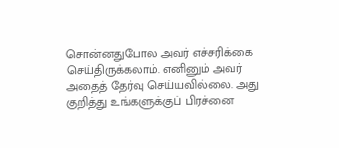சொன்னதுபோல அவர் எச்சரிக்கை செய்திருக்கலாம். எனினும் அவர் அதைத் தேர்வு செய்யவில்லை. அது குறித்து உங்களுக்குப் பிரச்னை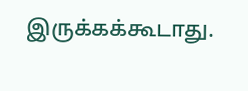இருக்கக்கூடாது.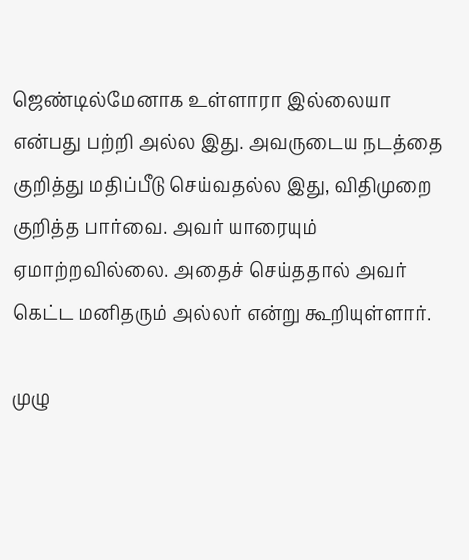ஜெண்டில்மேனாக உள்ளாரா இல்லையா என்பது பற்றி அல்ல இது. அவருடைய நடத்தை குறித்து மதிப்பீடு செய்வதல்ல இது, விதிமுறை குறித்த பார்வை. அவர் யாரையும் ஏமாற்றவில்லை. அதைச் செய்ததால் அவர் கெட்ட மனிதரும் அல்லர் என்று கூறியுள்ளார்.

முழு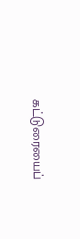கட்டுரையைப்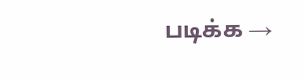படிக்க →